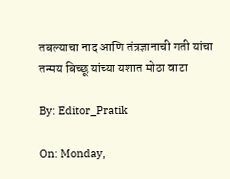तबल्याचा नाद आणि तंत्रज्ञानाची गती यांचा तन्मय बिच्छू यांच्या यशात मोठा वाटा

By: Editor_Pratik

On: Monday,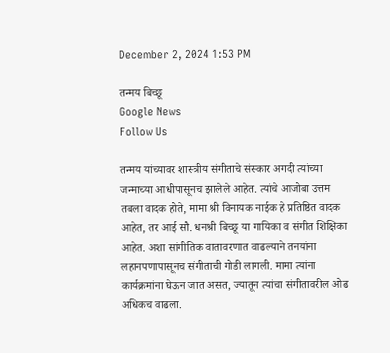December 2, 2024 1:53 PM

तन्मय बिच्छू
Google News
Follow Us

तन्मय यांच्यावर शास्त्रीय संगीताचे संस्कार अगदी त्यांच्या जन्माच्या आधीपासूनच झालेले आहेत. त्यांचे आजोबा उत्तम तबला वादक होते, मामा श्री विनायक नाईक हे प्रतिष्ठित वादक आहेत, तर आई सौ. धनश्री बिच्छू या गायिका व संगीत शिक्षिका आहेत. अशा सांगीतिक वातावरणात वाढल्याने तनयांना लहानपणापासूनच संगीताची गोडी लागली. मामा त्यांना कार्यक्रमांना घेऊन जात असत, ज्यातून त्यांचा संगीतावरील ओढ अधिकच वाढला.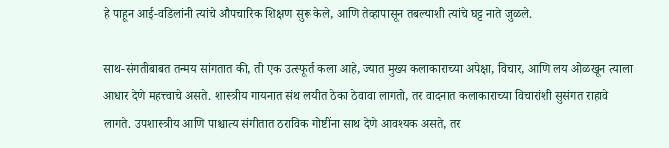हे पाहून आई-वडिलांनी त्यांचे औपचारिक शिक्षण सुरू केले, आणि तेव्हापासून तबल्याशी त्यांचे घट्ट नाते जुळले.

साथ-संगतीबाबत तन्मय सांगतात की, ती एक उत्स्फूर्त कला आहे, ज्यात मुख्य कलाकाराच्या अपेक्षा, विचार, आणि लय ओळखून त्याला आधार देणे महत्त्वाचे असते. शास्त्रीय गायनात संथ लयीत ठेका ठेवावा लागतो, तर वादनात कलाकाराच्या विचारांशी सुसंगत राहावे लागते. उपशास्त्रीय आणि पाश्चात्य संगीतात ठराविक गोष्टींना साथ देणे आवश्यक असते, तर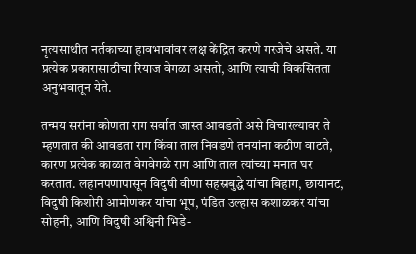नृत्यसाथीत नर्तकाच्या हावभावांवर लक्ष केंद्रित करणे गरजेचे असते. या प्रत्येक प्रकारासाठीचा रियाज वेगळा असतो, आणि त्याची विकसितता अनुभवातून येते.

तन्मय सरांना कोणता राग सर्वात जास्त आवडतो असे विचारल्यावर ते म्हणतात की आवडता राग किंवा ताल निवडणे तनयांना कठीण वाटते, कारण प्रत्येक काळात वेगवेगळे राग आणि ताल त्यांच्या मनात घर करतात. लहानपणापासून विदुषी वीणा सहस्रबुद्धे यांचा बिहाग, छायानट, विदुषी किशोरी आमोणकर यांचा भूप, पंडित उल्हास कशाळकर यांचा सोहनी, आणि विदुषी अश्विनी भिडे-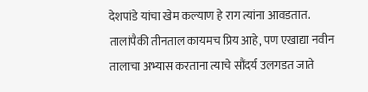देशपांडे यांचा खेम कल्याण हे राग त्यांना आवडतात. तालांपैकी तीनताल कायमच प्रिय आहे, पण एखाद्या नवीन तालाचा अभ्यास करताना त्याचे सौंदर्य उलगडत जाते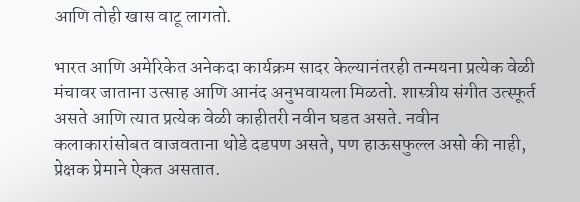आणि तोही खास वाटू लागतो.

भारत आणि अमेरिकेत अनेकदा कार्यक्रम सादर केल्यानंतरही तन्मयना प्रत्येक वेळी मंचावर जाताना उत्साह आणि आनंद अनुभवायला मिळतो. शास्त्रीय संगीत उत्स्फूर्त असते आणि त्यात प्रत्येक वेळी काहीतरी नवीन घडत असते. नवीन कलाकारांसोबत वाजवताना थोडे दडपण असते, पण हाऊसफुल्ल असो की नाही, प्रेक्षक प्रेमाने ऐकत असतात.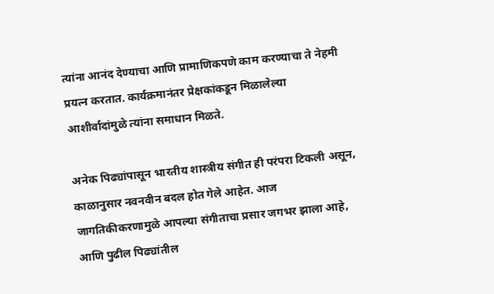त्यांना आनंद देण्याचा आणि प्रामाणिकपणे काम करण्याचा ते नेहमी प्रयत्न करतात. कार्यक्रमानंतर प्रेक्षकांकडून मिळालेल्या आशीर्वादांमुळे त्यांना समाधान मिळते.

अनेक पिढ्यांपासून भारतीय शास्त्रीय संगीत ही परंपरा टिकली असून, काळानुसार नवनवीन बदल होत गेले आहेत. आज जागतिकीकरणामुळे आपल्या संगीताचा प्रसार जगभर झाला आहे, आणि पुढील पिढ्यांतील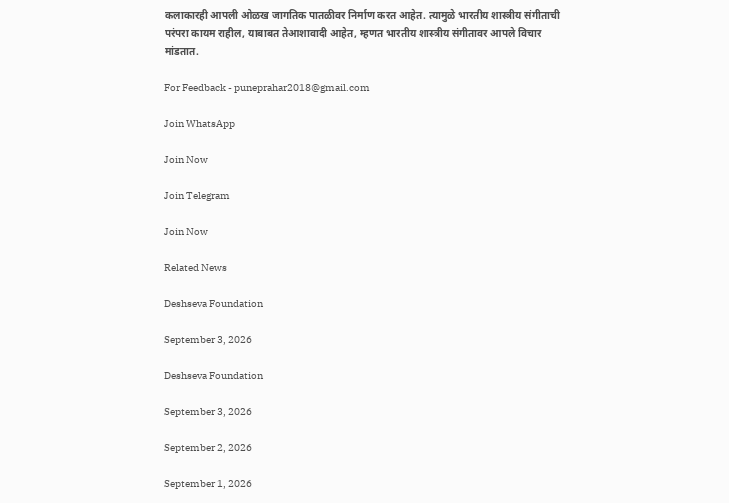कलाकारही आपली ओळख जागतिक पातळीवर निर्माण करत आहेत. त्यामुळे भारतीय शास्त्रीय संगीताची परंपरा कायम राहील, याबाबत तेआशावादी आहेत, म्हणत भारतीय शास्त्रीय संगीतावर आपले विचार मांडतात.

For Feedback - puneprahar2018@gmail.com

Join WhatsApp

Join Now

Join Telegram

Join Now

Related News

Deshseva Foundation

September 3, 2026

Deshseva Foundation

September 3, 2026

September 2, 2026

September 1, 2026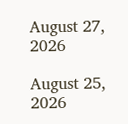August 27, 2026

August 25, 2026